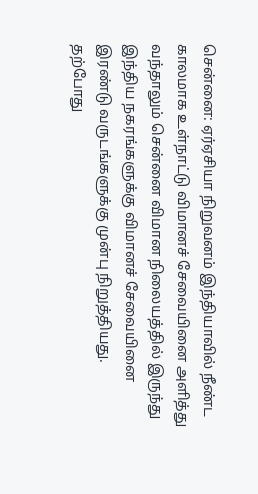சென்னை: ஏர்ஏசியா நிறுவனம் இந்தியாவில் நீண்ட காலமாக உள்நாட்டு விமானச் சேவையினை அளித்து வந்தாலும் சென்னை விமான நிலையத்தில் இருந்து இந்திய நகரங்களுக்கு விமானச் சேவையினை இரண்டு வருடங்களுக்கு முன்பு நிறுத்தியது.
தற்போது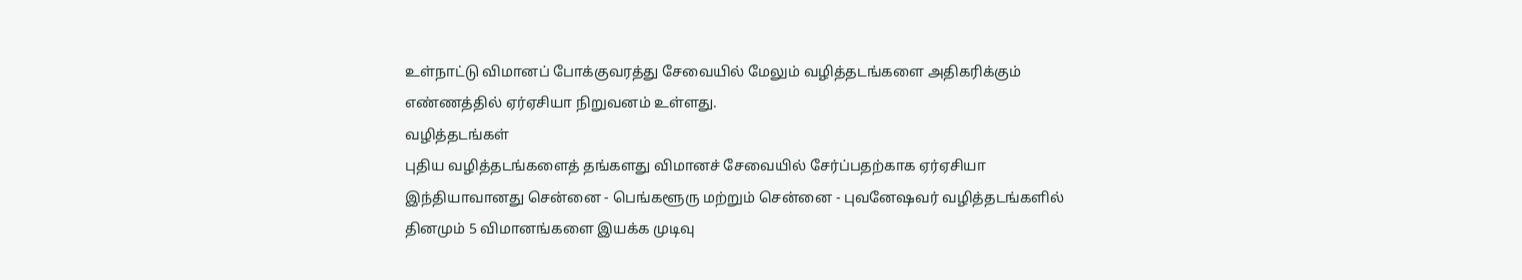உள்நாட்டு விமானப் போக்குவரத்து சேவையில் மேலும் வழித்தடங்களை அதிகரிக்கும் எண்ணத்தில் ஏர்ஏசியா நிறுவனம் உள்ளது.
வழித்தடங்கள்
புதிய வழித்தடங்களைத் தங்களது விமானச் சேவையில் சேர்ப்பதற்காக ஏர்ஏசியா இந்தியாவானது சென்னை - பெங்களூரு மற்றும் சென்னை - புவனேஷவர் வழித்தடங்களில் தினமும் 5 விமானங்களை இயக்க முடிவு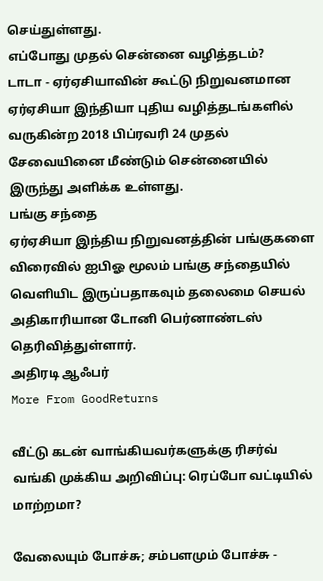செய்துள்ளது.
எப்போது முதல் சென்னை வழித்தடம்?
டாடா - ஏர்ஏசியாவின் கூட்டு நிறுவனமான ஏர்ஏசியா இந்தியா புதிய வழித்தடங்களில் வருகின்ற 2018 பிப்ரவரி 24 முதல் சேவையினை மீண்டும் சென்னையில் இருந்து அளிக்க உள்ளது.
பங்கு சந்தை
ஏர்ஏசியா இந்திய நிறுவனத்தின் பங்குகளை விரைவில் ஐபிஓ மூலம் பங்கு சந்தையில் வெளியிட இருப்பதாகவும் தலைமை செயல் அதிகாரியான டோனி பெர்னாண்டஸ் தெரிவித்துள்ளார்.
அதிரடி ஆஃபர்
More From GoodReturns

வீட்டு கடன் வாங்கியவர்களுக்கு ரிசர்வ் வங்கி முக்கிய அறிவிப்பு: ரெப்போ வட்டியில் மாற்றமா?

வேலையும் போச்சு; சம்பளமும் போச்சு -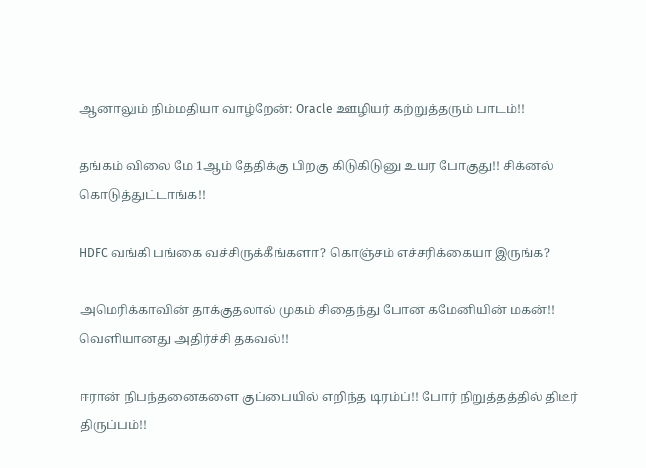ஆனாலும் நிம்மதியா வாழ்றேன்: Oracle ஊழியர் கற்றுத்தரும் பாடம்!!

தங்கம் விலை மே 1ஆம் தேதிக்கு பிறகு கிடுகிடுனு உயர போகுது!! சிக்னல் கொடுத்துட்டாங்க!!

HDFC வங்கி பங்கை வச்சிருக்கீங்களா? கொஞ்சம் எச்சரிக்கையா இருங்க?

அமெரிக்காவின் தாக்குதலால் முகம் சிதைந்து போன கமேனியின் மகன்!! வெளியானது அதிர்ச்சி தகவல்!!

ஈரான் நிபந்தனைகளை குப்பையில் எறிந்த டிரம்ப்!! போர் நிறுத்தத்தில் திடீர் திருப்பம்!!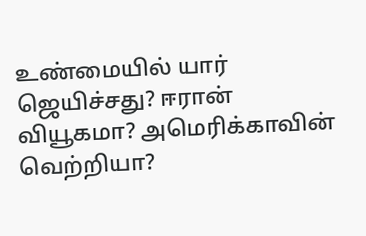உண்மையில் யார் ஜெயிச்சது? ஈரான் வியூகமா? அமெரிக்காவின் வெற்றியா?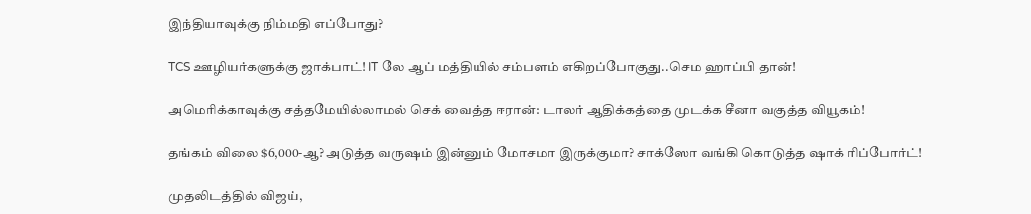இந்தியாவுக்கு நிம்மதி எப்போது?

TCS ஊழியர்களுக்கு ஜாக்பாட்! IT லே ஆப் மத்தியில் சம்பளம் எகிறப்போகுது..செம ஹாப்பி தான்!

அமெரிக்காவுக்கு சத்தமேயில்லாமல் செக் வைத்த ஈரான்: டாலர் ஆதிக்கத்தை முடக்க சீனா வகுத்த வியூகம்!

தங்கம் விலை $6,000-ஆ? அடுத்த வருஷம் இன்னும் மோசமா இருக்குமா? சாக்ஸோ வங்கி கொடுத்த ஷாக் ரிப்போர்ட்!

முதலிடத்தில் விஜய்,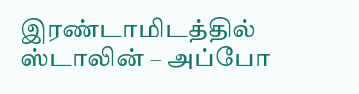இரண்டாமிடத்தில் ஸ்டாலின் – அப்போ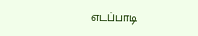எடப்பாடி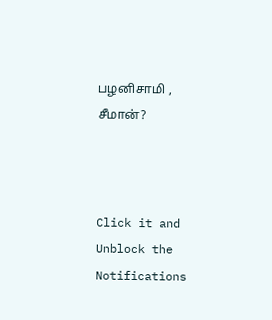பழனிசாமி , சீமான்?



Click it and Unblock the Notifications